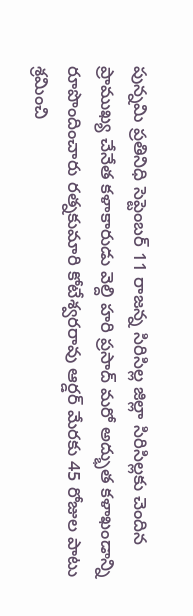పున్నమి ప్రతినిధి సెప్టెంబర్ 11 రాజన్న సిరిసిల్ల జిల్లా సిరిసిల్లకు చెందిన ప్రాముఖ్య చేనేత కళాకారుడు వెల్ది హరి ప్రసాద్ మరో అద్భుత కళాఖండాన్ని రూపొందించారు రత్నకుమారి కోటేశ్వరరావు ఆర్డర్ మేరకు 45 రోజుల పాటు శ్రమించి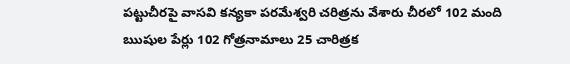పట్టుచీరపై వాసవి కన్యకా పరమేశ్వరి చరిత్రను వేశారు చీరలో 102 మంది ఋషుల పేర్లు 102 గోత్రనామాలు 25 చారిత్రక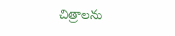చిత్రాలను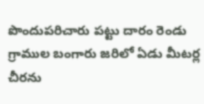పొందుపరిచారు పట్టు దారం రెండు గ్రాముల బంగారు జరిలో ఏడు మీటర్ల చీరను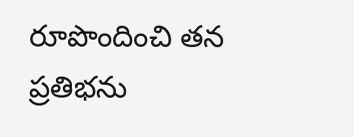రూపొందించి తన ప్రతిభను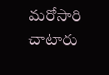మరోసారి చాటారు